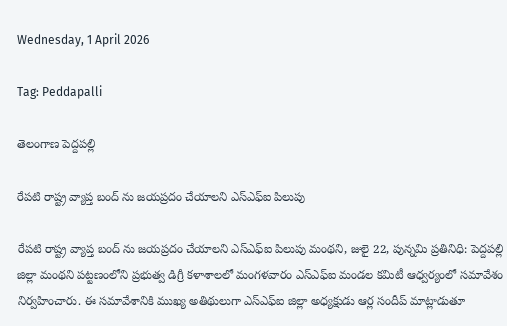Wednesday, 1 April 2026

Tag: Peddapalli

తెలంగాణ పెద్దపల్లి

రేపటి రాష్ట్ర వ్యాప్త బంద్ ను జయప్రదం చేయాలని ఎస్ఎఫ్ఐ పిలుపు

రేపటి రాష్ట్ర వ్యాప్త బంద్ ను జయప్రదం చేయాలని ఎస్ఎఫ్ఐ పిలుపు మంథని, జులై 22, పున్నమి ప్రతినిధి: పెద్దపల్లి జిల్లా మంథని పట్టణంలోని ప్రభుత్వ డిగ్రీ కళాశాలలో మంగళవారం ఎస్ఎఫ్ఐ మండల కమిటీ ఆధ్వర్యంలో సమావేశం నిర్వహించారు. ఈ సమావేశానికి ముఖ్య అతిథులుగా ఎస్ఎఫ్ఐ జిల్లా అధ్యక్షుడు ఆర్ల సందీప్ మాట్లాడుతూ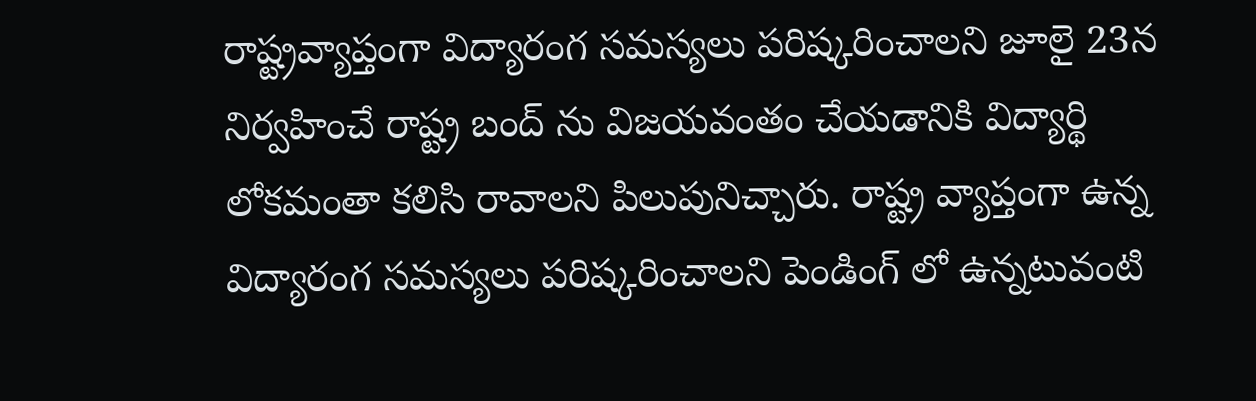రాష్ట్రవ్యాప్తంగా విద్యారంగ సమస్యలు పరిష్కరించాలని జూలై 23న నిర్వహించే రాష్ట్ర బంద్ ను విజయవంతం చేయడానికి విద్యార్థి లోకమంతా కలిసి రావాలని పిలుపునిచ్చారు. రాష్ట్ర వ్యాప్తంగా ఉన్న విద్యారంగ సమస్యలు పరిష్కరించాలని పెండింగ్ లో ఉన్నటువంటి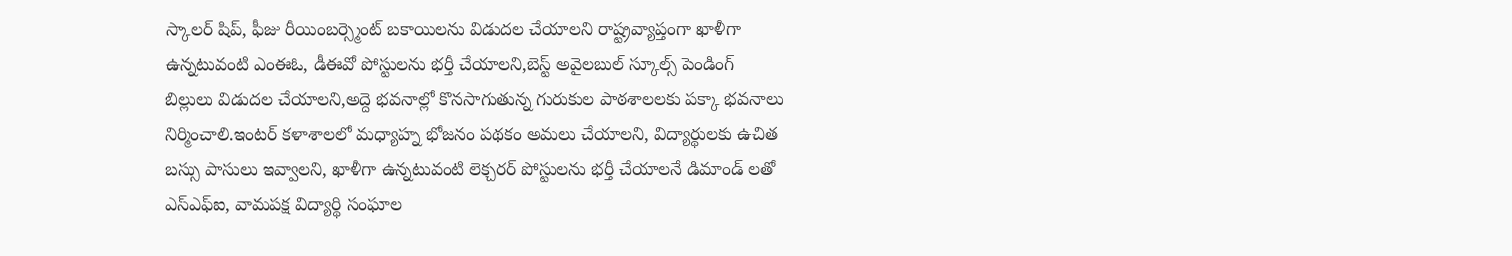స్కాలర్ షిప్, ఫీజు రీయింబర్స్మెంట్ బకాయిలను విడుదల చేయాలని రాష్ట్రవ్యాప్తంగా ఖాళీగా ఉన్నటువంటి ఎంఈఓ, డీఈవో పోస్టులను భర్తీ చేయాలని,బెస్ట్ అవైలబుల్ స్కూల్స్ పెండింగ్ బిల్లులు విడుదల చేయాలని,అద్దె భవనాల్లో కొనసాగుతున్న గురుకుల పాఠశాలలకు పక్కా భవనాలు నిర్మించాలి.ఇంటర్ కళాశాలలో మధ్యాహ్న భోజనం పథకం అమలు చేయాలని, విద్యార్థులకు ఉచిత బస్సు పాసులు ఇవ్వాలని, ఖాళీగా ఉన్నటువంటి లెక్చరర్ పోస్టులను భర్తీ చేయాలనే డిమాండ్ లతో ఎస్ఎఫ్ఐ, వామపక్ష విద్యార్థి సంఘాల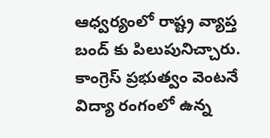ఆధ్వర్యంలో రాష్ట్ర వ్యాప్త బంద్ కు పిలుపునిచ్చారు. కాంగ్రెస్ ప్రభుత్వం వెంటనే విద్యా రంగంలో ఉన్న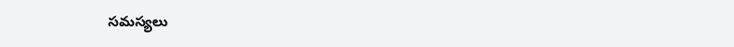సమస్యలు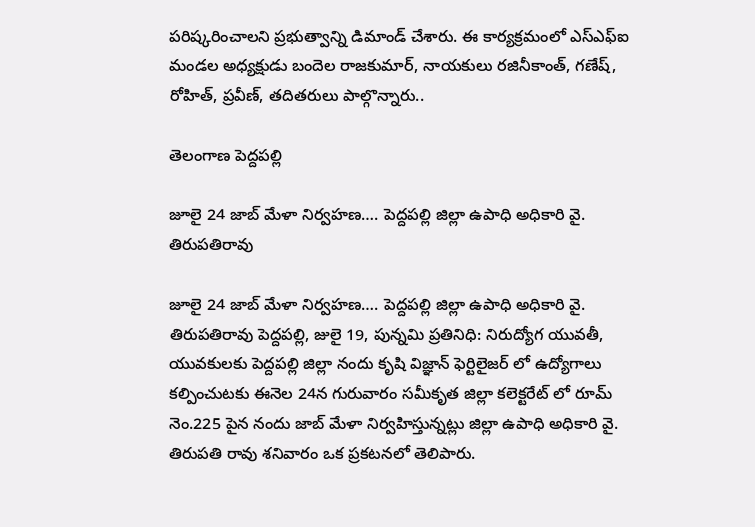పరిష్కరించాలని ప్రభుత్వాన్ని డిమాండ్ చేశారు. ఈ కార్యక్రమంలో ఎస్ఎఫ్ఐ మండల అధ్యక్షుడు బందెల రాజకుమార్, నాయకులు రజినీకాంత్, గణేష్, రోహిత్, ప్రవీణ్, తదితరులు పాల్గొన్నారు..

తెలంగాణ పెద్దపల్లి

జూలై 24 జాబ్ మేళా నిర్వహణ…. పెద్దపల్లి జిల్లా ఉపాధి అధికారి వై. తిరుపతిరావు

జూలై 24 జాబ్ మేళా నిర్వహణ…. పెద్దపల్లి జిల్లా ఉపాధి అధికారి వై. తిరుపతిరావు పెద్దపల్లి, జులై 19, పున్నమి ప్రతినిధి: నిరుద్యోగ యువతీ, యువకులకు పెద్దపల్లి జిల్లా నందు కృషి విజ్ఞాన్ ఫెర్టిలైజర్ లో ఉద్యోగాలు కల్పించుటకు ఈనెల 24న గురువారం సమీకృత జిల్లా కలెక్టరేట్ లో రూమ్ నెం.225 పైన నందు జాబ్ మేళా నిర్వహిస్తున్నట్లు జిల్లా ఉపాధి అధికారి వై. తిరుపతి రావు శనివారం ఒక ప్రకటనలో తెలిపారు.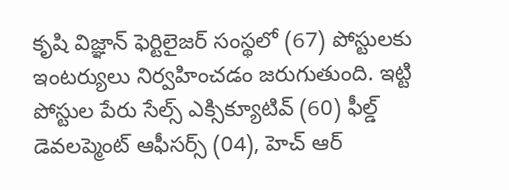కృషి విజ్ఞాన్ ఫెర్టిలైజర్ సంస్థలో (67) పోస్టులకు ఇంటర్యులు నిర్వహించడం జరుగుతుంది. ఇట్టి పోస్టుల పేరు సేల్స్ ఎక్సిక్యూటివ్ (60) ఫీల్డ్ డెవలప్మెంట్ ఆఫీసర్స్ (04), హెచ్ ఆర్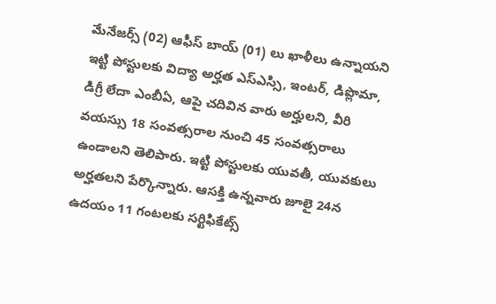మేనేజర్స్ (02) ఆఫీస్ బాయ్ (01) లు ఖాళీలు ఉన్నాయని ఇట్టి పోస్టులకు విద్యా అర్హత ఎస్ఎస్సి, ఇంటర్, డిప్లొమా, డిగ్రీ లేదా ఎంబీఏ, ఆపై చదివిన వారు అర్హులని, వీరి వయస్సు 18 సంవత్సరాల నుంచి 45 సంవత్సరాలు ఉండాలని తెలిపారు. ఇట్టి పోస్టులకు యువతీ, యువకులు అర్హతలని పేర్కొన్నారు. ఆసక్తి ఉన్నవారు జూలై 24న ఉదయం 11 గంటలకు సర్టిఫికేట్స్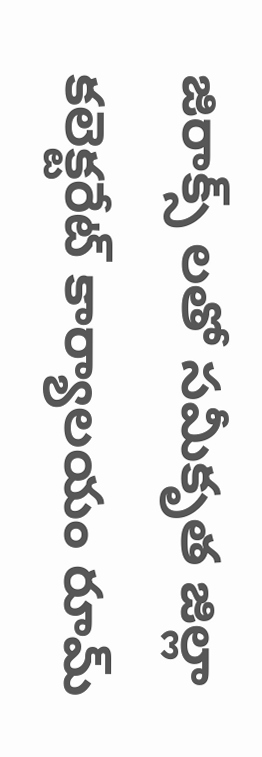జిరాక్స్ లతో సమీకృత జిల్లా కలెక్టరేట్ కార్యాలయం రూమ్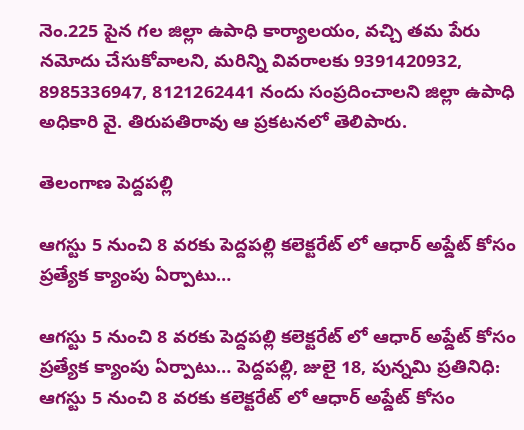నెం.225 పైన గల జిల్లా ఉపాధి కార్యాలయం, వచ్చి తమ పేరు నమోదు చేసుకోవాలని, మరిన్ని వివరాలకు 9391420932, 8985336947, 8121262441 నందు సంప్రదించాలని జిల్లా ఉపాధి అధికారి వై. తిరుపతిరావు ఆ ప్రకటనలో తెలిపారు.

తెలంగాణ పెద్దపల్లి

ఆగస్టు 5 నుంచి 8 వరకు పెద్దపల్లి కలెక్టరేట్ లో ఆధార్ అప్డేట్ కోసం ప్రత్యేక క్యాంపు ఏర్పాటు…

ఆగస్టు 5 నుంచి 8 వరకు పెద్దపల్లి కలెక్టరేట్ లో ఆధార్ అప్డేట్ కోసం ప్రత్యేక క్యాంపు ఏర్పాటు… పెద్దపల్లి, జులై 18, పున్నమి ప్రతినిధి: ఆగస్టు 5 నుంచి 8 వరకు కలెక్టరేట్ లో ఆధార్ అప్డేట్ కోసం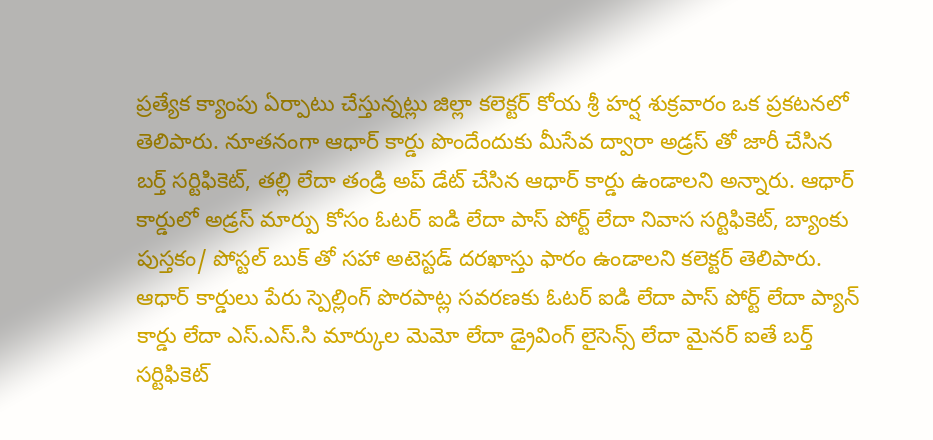ప్రత్యేక క్యాంపు ఏర్పాటు చేస్తున్నట్లు జిల్లా కలెక్టర్ కోయ శ్రీ హర్ష శుక్రవారం ఒక ప్రకటనలో తెలిపారు. నూతనంగా ఆధార్ కార్డు పొందేందుకు మీసేవ ద్వారా అడ్రస్ తో జారీ చేసిన బర్త్ సర్టిఫికెట్, తల్లి లేదా తండ్రి అప్ డేట్ చేసిన ఆధార్ కార్డు ఉండాలని అన్నారు. ఆధార్ కార్డులో అడ్రస్ మార్పు కోసం ఓటర్ ఐడి లేదా పాస్ పోర్ట్ లేదా నివాస సర్టిఫికెట్, బ్యాంకు పుస్తకం/ పోస్టల్ బుక్ తో సహా అటెస్టడ్ దరఖాస్తు ఫారం ఉండాలని కలెక్టర్ తెలిపారు. ఆధార్ కార్డులు పేరు స్పెల్లింగ్ పొరపాట్ల సవరణకు ఓటర్ ఐడి లేదా పాస్ పోర్ట్ లేదా ప్యాన్ కార్డు లేదా ఎస్.ఎస్.సి మార్కుల మెమో లేదా డ్రైవింగ్ లైసెన్స్ లేదా మైనర్ ఐతే బర్త్ సర్టిఫికెట్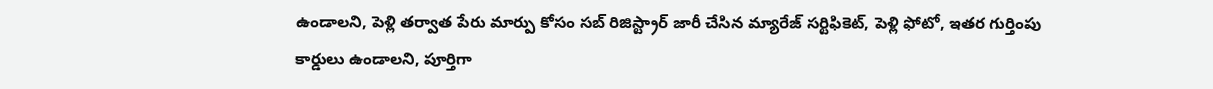ఉండాలని, పెళ్లి తర్వాత పేరు మార్పు కోసం సబ్ రిజిస్ట్రార్ జారీ చేసిన మ్యారేజ్ సర్టిఫికెట్, పెళ్లి ఫోటో, ఇతర గుర్తింపు కార్డులు ఉండాలని, పూర్తిగా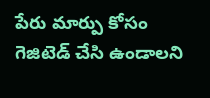పేరు మార్పు కోసం గెజిటెడ్ చేసి ఉండాలని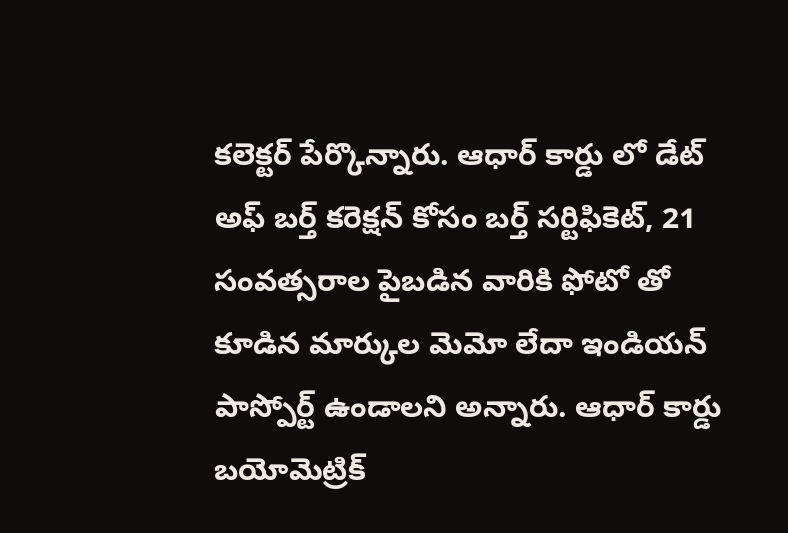కలెక్టర్ పేర్కొన్నారు. ఆధార్ కార్డు లో డేట్ అఫ్ బర్త్ కరెక్షన్ కోసం బర్త్ సర్టిఫికెట్, 21 సంవత్సరాల పైబడిన వారికి ఫోటో తో కూడిన మార్కుల మెమో లేదా ఇండియన్ పాస్పోర్ట్ ఉండాలని అన్నారు. ఆధార్ కార్డు బయోమెట్రిక్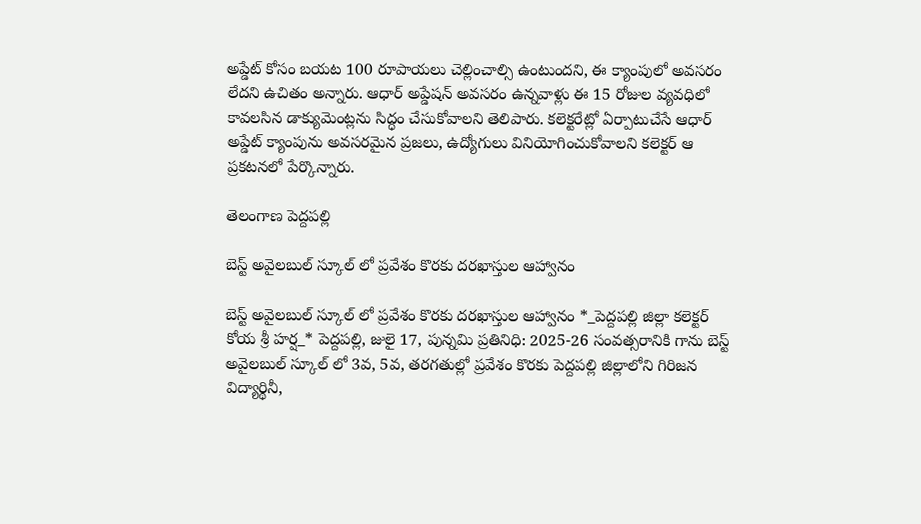అప్డేట్ కోసం బయట 100 రూపాయలు చెల్లించాల్సి ఉంటుందని, ఈ క్యాంపులో అవసరం లేదని ఉచితం అన్నారు. ఆధార్ అప్డేషన్ అవసరం ఉన్నవాళ్లు ఈ 15 రోజుల వ్యవధిలో కావలసిన డాక్యుమెంట్లను సిద్ధం చేసుకోవాలని తెలిపారు. కలెక్టరేట్లో ఏర్పాటుచేసే ఆధార్ అప్డేట్ క్యాంపును అవసరమైన ప్రజలు, ఉద్యోగులు వినియోగించుకోవాలని కలెక్టర్ ఆ ప్రకటనలో పేర్కొన్నారు.

తెలంగాణ పెద్దపల్లి

బెస్ట్ అవైలబుల్ స్కూల్ లో ప్రవేశం కొరకు దరఖాస్తుల ఆహ్వానం

బెస్ట్ అవైలబుల్ స్కూల్ లో ప్రవేశం కొరకు దరఖాస్తుల ఆహ్వానం *_పెద్దపల్లి జిల్లా కలెక్టర్ కోయ శ్రీ హర్ష_* పెద్దపల్లి, జులై 17, పున్నమి ప్రతినిధి: 2025-26 సంవత్సరానికి గాను బెస్ట్ అవైలబుల్ స్కూల్ లో 3వ, 5వ, తరగతుల్లో ప్రవేశం కొరకు పెద్దపల్లి జిల్లాలోని గిరిజన విద్యార్థినీ,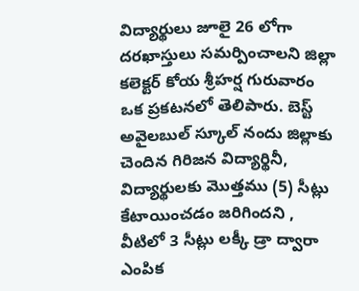విద్యార్థులు జూలై 26 లోగా దరఖాస్తులు సమర్పించాలని జిల్లా కలెక్టర్ కోయ శ్రీహర్ష గురువారం ఒక ప్రకటనలో తెలిపారు. బెస్ట్ అవైలబుల్ స్కూల్ నందు జిల్లాకు చెందిన గిరిజన విద్యార్థినీ, విద్యార్థులకు మొత్తము (5) సీట్లు కేటాయించడం జరిగిందని , వీటిలో 3 సీట్లు లక్కీ డ్రా ద్వారా ఎంపిక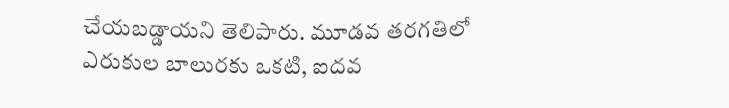చేయబడ్డాయని తెలిపారు. మూడవ తరగతిలో ఎరుకుల బాలురకు ఒకటి, ఐదవ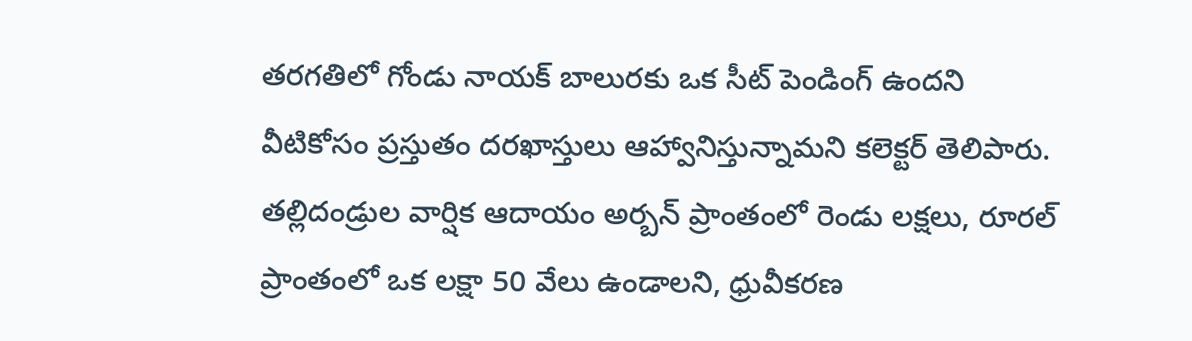తరగతిలో గోండు నాయక్ బాలురకు ఒక సీట్ పెండింగ్ ఉందని వీటికోసం ప్రస్తుతం దరఖాస్తులు ఆహ్వానిస్తున్నామని కలెక్టర్ తెలిపారు. తల్లిదండ్రుల వార్షిక ఆదాయం అర్బన్ ప్రాంతంలో రెండు లక్షలు, రూరల్ ప్రాంతంలో ఒక లక్షా 50 వేలు ఉండాలని, ధ్రువీకరణ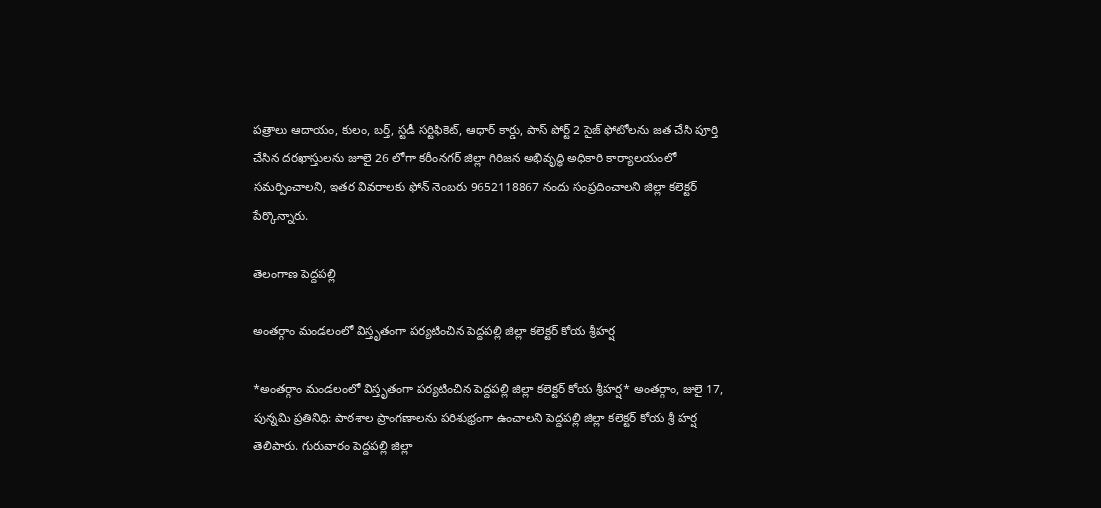పత్రాలు ఆదాయం, కులం, బర్త్, స్టడీ సర్టిఫికెట్, ఆధార్ కార్డు, పాస్ పోర్ట్ 2 సైజ్ ఫోటోలను జత చేసి పూర్తి చేసిన దరఖాస్తులను జూలై 26 లోగా కరీంనగర్ జిల్లా గిరిజన అభివృద్ధి అధికారి కార్యాలయంలో సమర్పించాలని, ఇతర వివరాలకు ఫోన్ నెంబరు 9652118867 నందు సంప్రదించాలని జిల్లా కలెక్టర్ పేర్కొన్నారు.

తెలంగాణ పెద్దపల్లి

అంతర్గాం మండలంలో విస్తృతంగా పర్యటించిన పెద్దపల్లి జిల్లా కలెక్టర్ కోయ శ్రీహర్ష

*అంతర్గాం మండలంలో విస్తృతంగా పర్యటించిన పెద్దపల్లి జిల్లా కలెక్టర్ కోయ శ్రీహర్ష* అంతర్గాం, జులై 17, పున్నమి ప్రతినిధి: పాఠశాల ప్రాంగణాలను పరిశుభ్రంగా ఉంచాలని పెద్దపల్లి జిల్లా కలెక్టర్ కోయ శ్రీ హర్ష తెలిపారు. గురువారం పెద్దపల్లి జిల్లా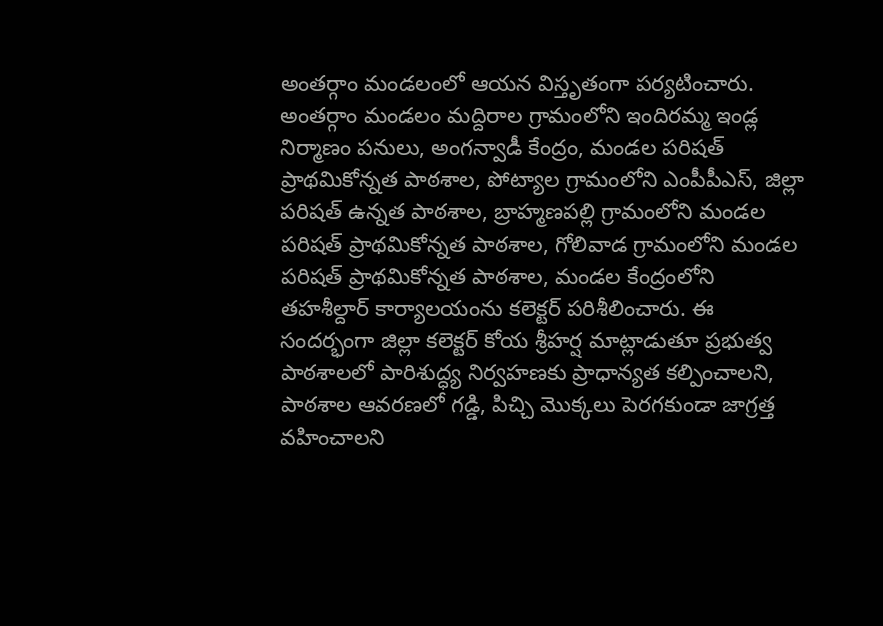అంతర్గాం మండలంలో ఆయన విస్తృతంగా పర్యటించారు. అంతర్గాం మండలం మద్దిరాల గ్రామంలోని ఇందిరమ్మ ఇండ్ల నిర్మాణం పనులు, అంగన్వాడీ కేంద్రం, మండల పరిషత్ ప్రాథమికోన్నత పాఠశాల, పోట్యాల గ్రామంలోని ఎంపీపీఎస్, జిల్లా పరిషత్ ఉన్నత పాఠశాల, బ్రాహ్మణపల్లి గ్రామంలోని మండల పరిషత్ ప్రాథమికోన్నత పాఠశాల, గోలివాడ గ్రామంలోని మండల పరిషత్ ప్రాథమికోన్నత పాఠశాల, మండల కేంద్రంలోని తహశీల్దార్ కార్యాలయంను కలెక్టర్ పరిశీలించారు. ఈ సందర్భంగా జిల్లా కలెక్టర్ కోయ శ్రీహర్ష మాట్లాడుతూ ప్రభుత్వ పాఠశాలలో పారిశుద్ధ్య నిర్వహణకు ప్రాధాన్యత కల్పించాలని, పాఠశాల ఆవరణలో గడ్డి, పిచ్చి మొక్కలు పెరగకుండా జాగ్రత్త వహించాలని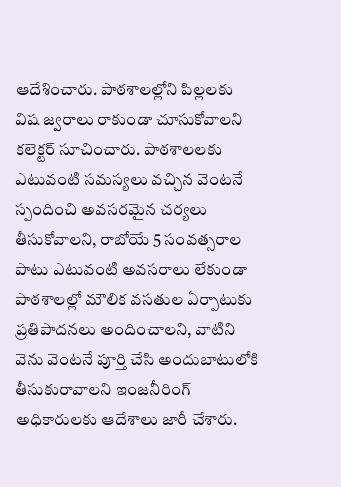ఆదేశించారు. పాఠశాలల్లోని పిల్లలకు విష జ్వరాలు రాకుండా చూసుకోవాలని కలెక్టర్ సూచించారు. పాఠశాలలకు ఎటువంటి సమస్యలు వచ్చిన వెంటనే స్పందించి అవసరమైన చర్యలు తీసుకోవాలని, రాబోయే 5 సంవత్సరాల పాటు ఎటువంటి అవసరాలు లేకుండా పాఠశాలల్లో మౌలిక వసతుల ఏర్పాటుకు ప్రతిపాదనలు అందించాలని, వాటిని వెను వెంటనే పూర్తి చేసి అందుబాటులోకి తీసుకురావాలని ఇంజనీరింగ్ అధికారులకు ఆదేశాలు జారీ చేశారు.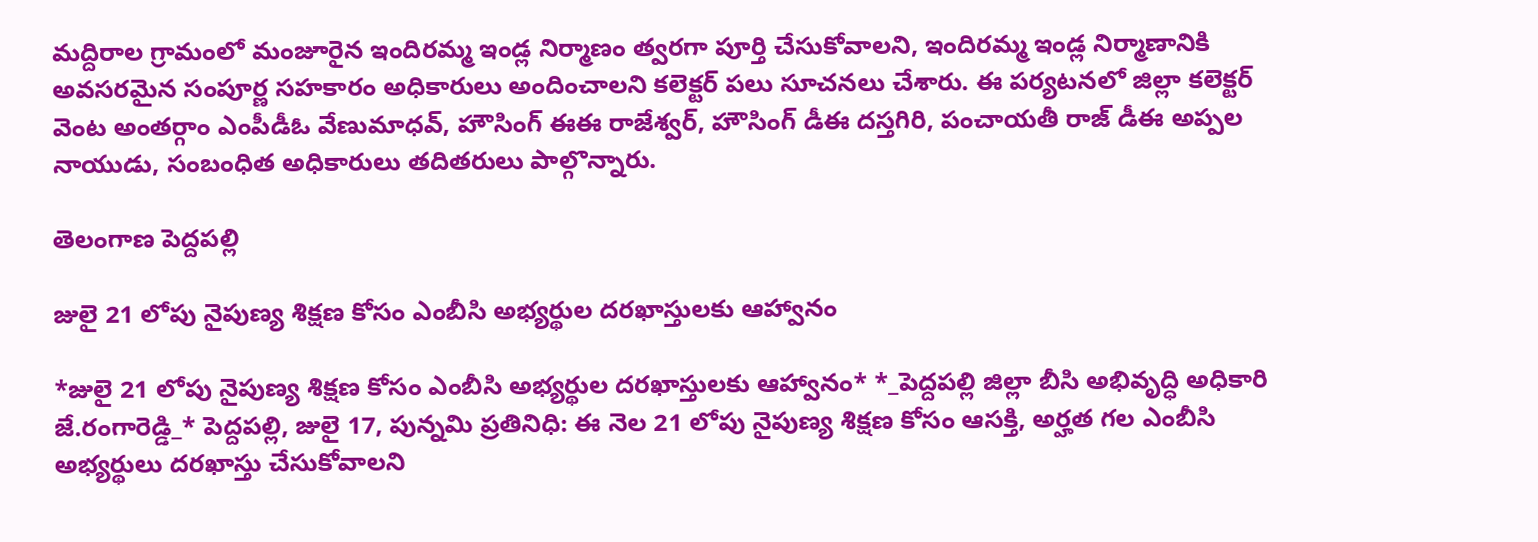మద్దిరాల గ్రామంలో మంజూరైన ఇందిరమ్మ ఇండ్ల నిర్మాణం త్వరగా పూర్తి చేసుకోవాలని, ఇందిరమ్మ ఇండ్ల నిర్మాణానికి అవసరమైన సంపూర్ణ సహకారం అధికారులు అందించాలని కలెక్టర్ పలు సూచనలు చేశారు. ఈ పర్యటనలో జిల్లా కలెక్టర్ వెంట అంతర్గాం ఎంపీడీఓ వేణుమాధవ్, హౌసింగ్ ఈఈ రాజేశ్వర్, హౌసింగ్ డీఈ దస్తగిరి, పంచాయతీ రాజ్ డీఈ అప్పల నాయుడు, సంబంధిత అధికారులు తదితరులు పాల్గొన్నారు.

తెలంగాణ పెద్దపల్లి

జులై 21 లోపు నైపుణ్య శిక్షణ కోసం ఎంబీసి అభ్యర్థుల దరఖాస్తులకు ఆహ్వానం

*జులై 21 లోపు నైపుణ్య శిక్షణ కోసం ఎంబీసి అభ్యర్థుల దరఖాస్తులకు ఆహ్వానం* *_పెద్దపల్లి జిల్లా బీసి అభివృద్ధి అధికారి జే.రంగారెడ్డి_* పెద్దపల్లి, జులై 17, పున్నమి ప్రతినిధి: ఈ నెల 21 లోపు నైపుణ్య శిక్షణ కోసం ఆసక్తి, అర్హత గల ఎంబీసి అభ్యర్థులు దరఖాస్తు చేసుకోవాలని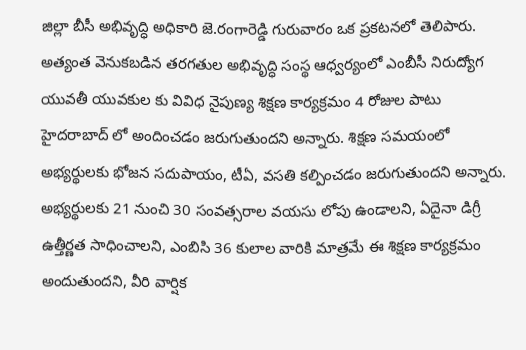జిల్లా బీసీ అభివృద్ధి అధికారి జె.రంగారెడ్డి గురువారం ఒక ప్రకటనలో తెలిపారు. అత్యంత వెనుకబడిన తరగతుల అభివృద్ధి సంస్థ ఆధ్వర్యంలో ఎంబీసీ నిరుద్యోగ యువతీ యువకుల కు వివిధ నైపుణ్య శిక్షణ కార్యక్రమం 4 రోజుల పాటు హైదరాబాద్ లో అందించడం జరుగుతుందని అన్నారు. శిక్షణ సమయంలో అభ్యర్థులకు భోజన సదుపాయం, టీఏ, వసతి కల్పించడం జరుగుతుందని అన్నారు. అభ్యర్థులకు 21 నుంచి 30 సంవత్సరాల వయసు లోపు ఉండాలని, ఏదైనా డిగ్రీ ఉత్తీర్ణత సాధించాలని, ఎంబిసి 36 కులాల వారికి మాత్రమే ఈ శిక్షణ కార్యక్రమం అందుతుందని, వీరి వార్షిక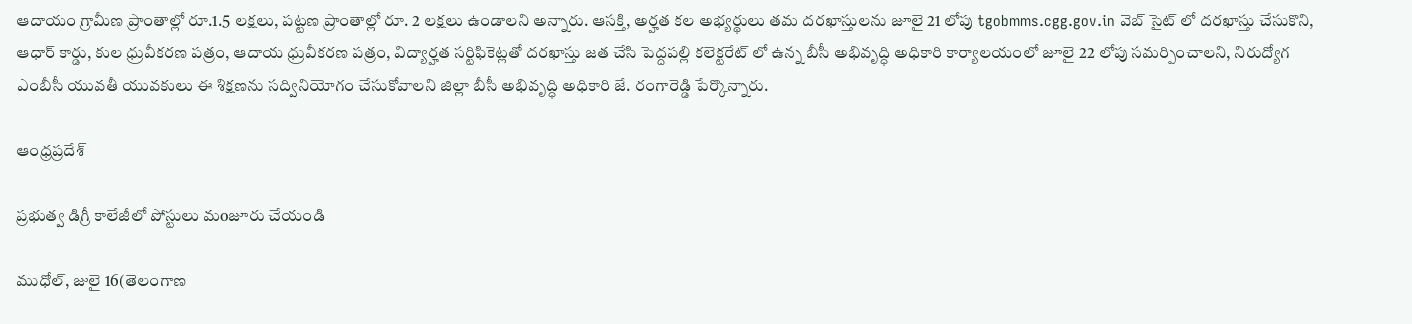ఆదాయం గ్రామీణ ప్రాంతాల్లో రూ.1.5 లక్షలు, పట్టణ ప్రాంతాల్లో రూ. 2 లక్షలు ఉండాలని అన్నారు. ఆసక్తి, అర్హత కల అభ్యర్థులు తమ దరఖాస్తులను జూలై 21 లోపు tgobmms.cgg.gov.in వెబ్ సైట్ లో దరఖాస్తు చేసుకొని, ఆధార్ కార్డు, కుల ధ్రువీకరణ పత్రం, ఆదాయ ధ్రువీకరణ పత్రం, విద్యార్హత సర్టిఫికెట్లతో దరఖాస్తు జత చేసి పెద్దపల్లి కలెక్టరేట్ లో ఉన్న బీసీ అభివృద్ధి అధికారి కార్యాలయంలో జూలై 22 లోపు సమర్పించాలని, నిరుద్యోగ ఎంబీసీ యువతీ యువకులు ఈ శిక్షణను సద్వినియోగం చేసుకోవాలని జిల్లా బీసీ అభివృద్ధి అధికారి జే. రంగారెడ్డి పేర్కొన్నారు.

ఆంధ్రప్రదేశ్

ప్రభుత్వ డిగ్రీ కాలేజీలో పోస్టులు మoజూరు చేయండి

ముధోల్, జులై 16(తెలంగాణ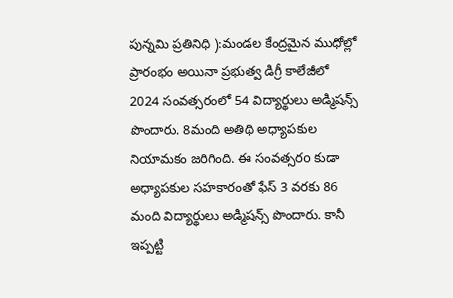పున్నమి ప్రతినిధి ):మండల కేంద్రమైన ముధోల్లో ప్రారంభం అయినా ప్రభుత్వ డిగ్రీ కాలేజీలో 2024 సంవత్సరంలో 54 విద్యార్థులు అడ్మిషన్స్ పొందారు. 8మంది అతిథి అధ్యాపకుల నియామకం జరిగింది. ఈ సంవత్సరo కుడా అధ్యాపకుల సహకారంతో ఫేస్ 3 వరకు 86 మంది విద్యార్థులు అడ్మిషన్స్ పొందారు. కానీ ఇప్పట్టి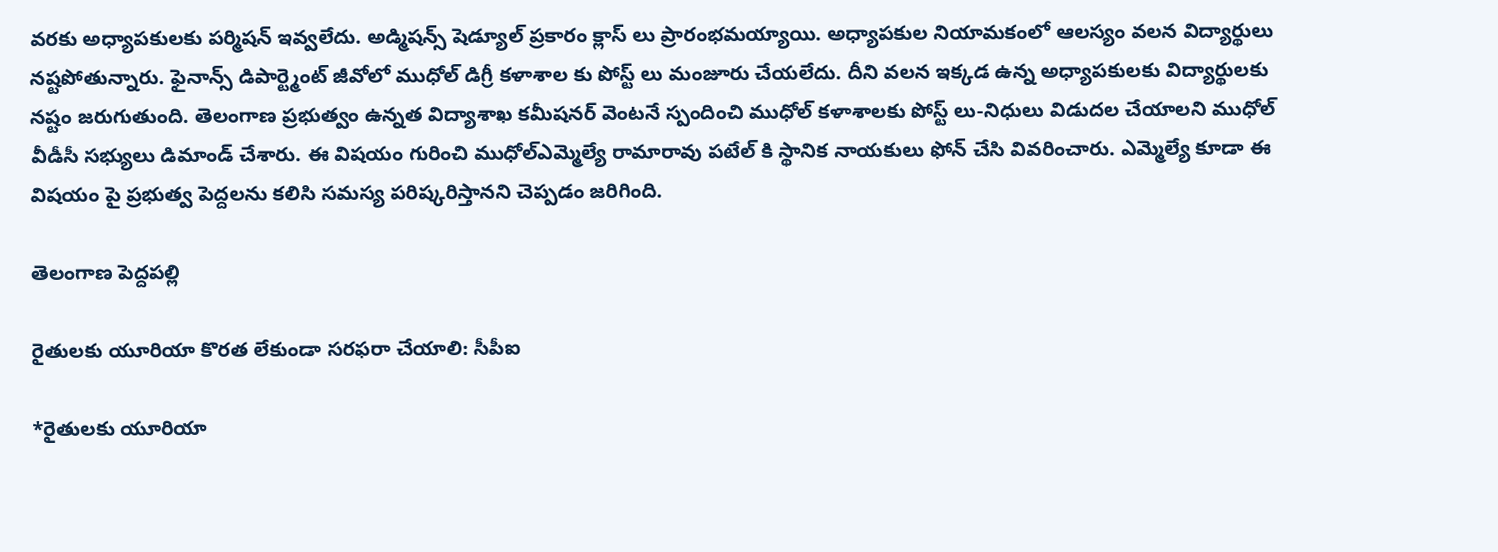వరకు అధ్యాపకులకు పర్మిషన్ ఇవ్వలేదు. అడ్మిషన్స్ షెడ్యూల్ ప్రకారం క్లాస్ లు ప్రారంభమయ్యాయి. అధ్యాపకుల నియామకంలో ఆలస్యం వలన విద్యార్థులు నష్టపోతున్నారు. ఫైనాన్స్ డిపార్ట్మెంట్ జీవోలో ముధోల్ డిగ్రీ కళాశాల కు పోస్ట్ లు మంజూరు చేయలేదు. దీని వలన ఇక్కడ ఉన్న అధ్యాపకులకు విద్యార్థులకు నష్టం జరుగుతుంది. తెలంగాణ ప్రభుత్వం ఉన్నత విద్యాశాఖ కమీషనర్ వెంటనే స్పందించి ముధోల్ కళాశాలకు పోస్ట్ లు-నిధులు విడుదల చేయాలని ముధోల్ వీడీసీ సభ్యులు డిమాండ్ చేశారు. ఈ విషయం గురించి ముధోల్ఎమ్మెల్యే రామారావు పటేల్ కి స్థానిక నాయకులు ఫోన్ చేసి వివరించారు. ఎమ్మెల్యే కూడా ఈ విషయం పై ప్రభుత్వ పెద్దలను కలిసి సమస్య పరిష్కరిస్తానని చెప్పడం జరిగింది.

తెలంగాణ పెద్దపల్లి

రైతులకు యూరియా కొరత లేకుండా సరఫరా చేయాలి: సీపీఐ

*రైతులకు యూరియా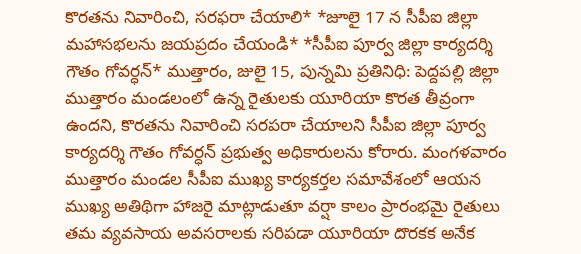కొరతను నివారించి, సరఫరా చేయాలి* *జూలై 17 న సీపీఐ జిల్లా మహాసభలను జయప్రదం చేయండి* *సీపీఐ పూర్వ జిల్లా కార్యదర్శి గౌతం గోవర్ధన్* ముత్తారం, జులై 15, పున్నమి ప్రతినిధి: పెద్దపల్లి జిల్లా ముత్తారం మండలంలో ఉన్న రైతులకు యూరియా కొరత తీవ్రంగా ఉందని, కొరతను నివారించి సరపరా చేయాలని సీపీఐ జిల్లా పూర్వ కార్యదర్శి గౌతం గోవర్ధన్ ప్రభుత్వ అధికారులను కోరారు. మంగళవారం ముత్తారం మండల సీపీఐ ముఖ్య కార్యకర్తల సమావేశంలో ఆయన ముఖ్య అతిథిగా హాజరై మాట్లాడుతూ వర్షా కాలం ప్రారంభమై రైతులు తమ వ్యవసాయ అవసరాలకు సరిపడా యూరియా దొరకక అనేక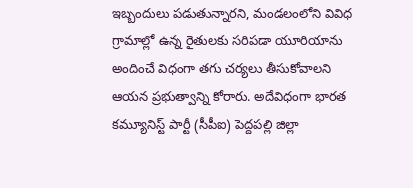ఇబ్బందులు పడుతున్నారని, మండలంలోని వివిధ గ్రామాల్లో ఉన్న రైతులకు సరిపడా యూరియాను అందించే విధంగా తగు చర్యలు తీసుకోవాలని ఆయన ప్రభుత్వాన్ని కోరారు. అదేవిధంగా భారత కమ్యూనిస్ట్ పార్టీ (సీపీఐ) పెద్దపల్లి జిల్లా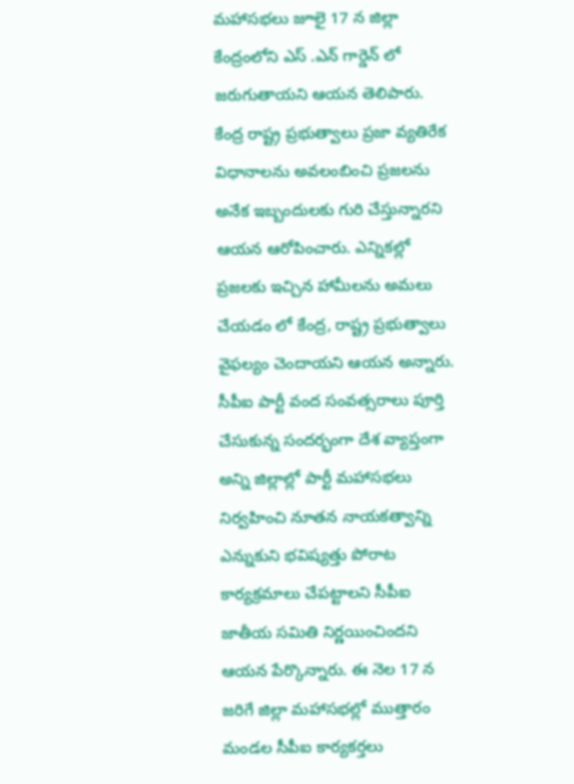మహాసభలు జూలై 17 న జిల్లా కేంద్రంలోని ఎస్ .ఎన్ గార్డెన్ లో జరుగుతాయని ఆయన తెలిపారు. కేంద్ర రాష్ట్ర ప్రభుత్వాలు ప్రజా వ్యతిరేక విధానాలను అవలంబించి ప్రజలను అనేక ఇబ్బందులకు గురి చేస్తున్నారని ఆయన ఆరోపించారు. ఎన్నికల్లో ప్రజలకు ఇచ్చిన హామీలను అమలు చేయడం లో కేంద్ర, రాష్ట్ర ప్రభుత్వాలు వైఫల్యం చెందాయని ఆయన అన్నారు. సీపీఐ పార్టీ వంద సంవత్సరాలు పూర్తి చేసుకున్న సందర్భంగా దేశ వ్యాప్తంగా అన్ని జిల్లాల్లో పార్టీ మహాసభలు నిర్వహించి నూతన నాయకత్వాన్ని ఎన్నుకుని భవిష్యత్తు పోరాట కార్యక్రమాలు చేపట్టాలని సీపీఐ జాతీయ సమితి నిర్ణయించిందని ఆయన పేర్కొన్నారు. ఈ నెల 17 న జరిగే జిల్లా మహాసభల్లో ముత్తారం మండల సీపీఐ కార్యకర్తలు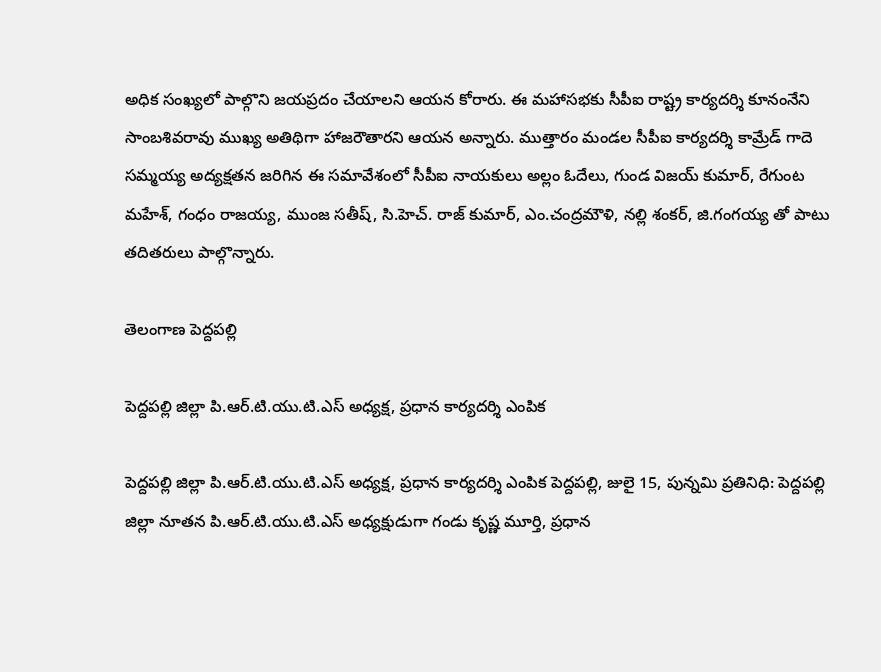అధిక సంఖ్యలో పాల్గొని జయప్రదం చేయాలని ఆయన కోరారు. ఈ మహాసభకు సీపీఐ రాష్ట్ర కార్యదర్శి కూనంనేని సాంబశివరావు ముఖ్య అతిథిగా హాజరౌతారని ఆయన అన్నారు. ముత్తారం మండల సీపీఐ కార్యదర్శి కామ్రేడ్ గాదె సమ్మయ్య అద్యక్షతన జరిగిన ఈ సమావేశంలో సీపీఐ నాయకులు అల్లం ఓదేలు, గుండ విజయ్ కుమార్, రేగుంట మహేశ్, గంధం రాజయ్య, ముంజ సతీష్, సి.హెచ్. రాజ్ కుమార్, ఎం.చంద్రమౌళి, నల్లి శంకర్, జి.గంగయ్య తో పాటు తదితరులు పాల్గొన్నారు.

తెలంగాణ పెద్దపల్లి

పెద్దపల్లి జిల్లా పి.ఆర్.టి.యు.టి.ఎస్ అధ్యక్ష, ప్రధాన కార్యదర్శి ఎంపిక

పెద్దపల్లి జిల్లా పి.ఆర్.టి.యు.టి.ఎస్ అధ్యక్ష, ప్రధాన కార్యదర్శి ఎంపిక పెద్దపల్లి, జులై 15, పున్నమి ప్రతినిధి: పెద్దపల్లి జిల్లా నూతన పి.ఆర్.టి.యు.టి.ఎస్ అధ్యక్షుడుగా గండు కృష్ణ మూర్తి, ప్రధాన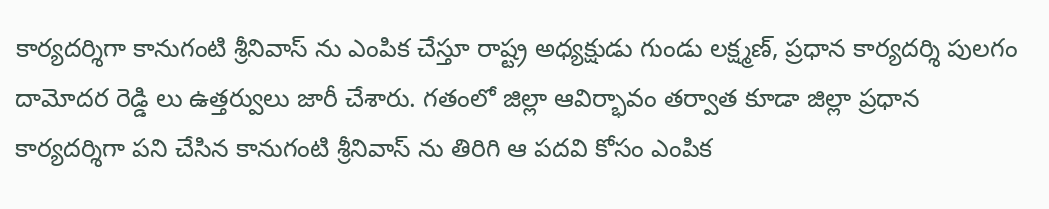కార్యదర్శిగా కానుగంటి శ్రీనివాస్ ను ఎంపిక చేస్తూ రాష్ట్ర అధ్యక్షుడు గుండు లక్ష్మణ్, ప్రధాన కార్యదర్శి పులగం దామోదర రెడ్డి లు ఉత్తర్వులు జారీ చేశారు. గతంలో జిల్లా ఆవిర్భావం తర్వాత కూడా జిల్లా ప్రధాన కార్యదర్శిగా పని చేసిన కానుగంటి శ్రీనివాస్ ను తిరిగి ఆ పదవి కోసం ఎంపిక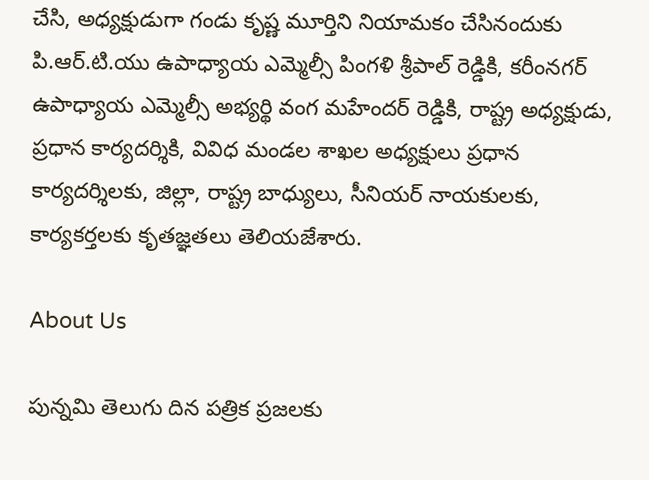చేసి, అధ్యక్షుడుగా గండు కృష్ణ మూర్తిని నియామకం చేసినందుకు పి.ఆర్.టి.యు ఉపాధ్యాయ ఎమ్మెల్సీ పింగళి శ్రీపాల్ రెడ్డికి, కరీంనగర్ ఉపాధ్యాయ ఎమ్మెల్సీ అభ్యర్థి వంగ మహేందర్ రెడ్డికి, రాష్ట్ర అధ్యక్షుడు, ప్రధాన కార్యదర్శికి, వివిధ మండల శాఖల అధ్యక్షులు ప్రధాన కార్యదర్శిలకు, జిల్లా, రాష్ట్ర బాధ్యులు, సీనియర్ నాయకులకు, కార్యకర్తలకు కృతజ్ఞతలు తెలియజేశారు.

About Us

పున్నమి తెలుగు దిన పత్రిక ప్రజలకు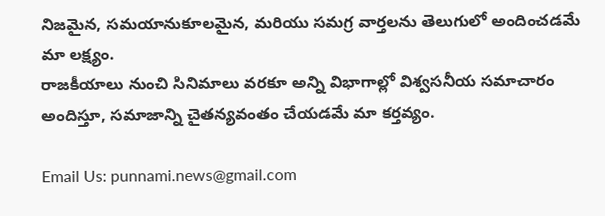నిజమైన, సమయానుకూలమైన, మరియు సమగ్ర వార్తలను తెలుగులో అందించడమే మా లక్ష్యం.
రాజకీయాలు నుంచి సినిమాలు వరకూ అన్ని విభాగాల్లో విశ్వసనీయ సమాచారం అందిస్తూ, సమాజాన్ని చైతన్యవంతం చేయడమే మా కర్తవ్యం.

Email Us: punnami.news@gmail.com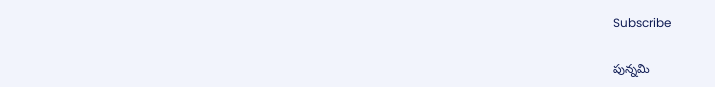Subscribe

పున్నమి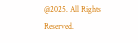@2025. All Rights Reserved.